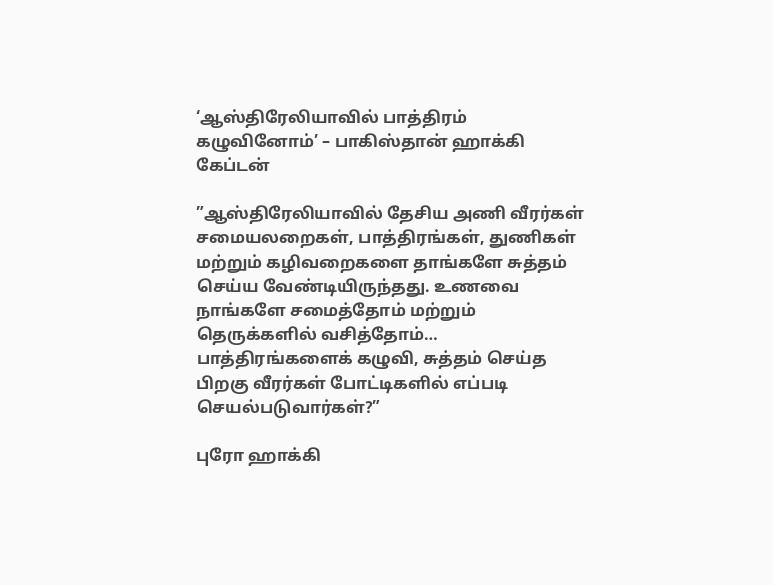‘ஆஸ்திரேலியாவில் பாத்திரம் கழுவினோம்’ – பாகிஸ்தான் ஹாக்கி கேப்டன்

”ஆஸ்திரேலியாவில் தேசிய அணி வீரர்கள் சமையலறைகள், பாத்திரங்கள், துணிகள் மற்றும் கழிவறைகளை தாங்களே சுத்தம் செய்ய வேண்டியிருந்தது. உணவை நாங்களே சமைத்தோம் மற்றும் தெருக்களில் வசித்தோம்… பாத்திரங்களைக் கழுவி, சுத்தம் செய்த பிறகு வீரர்கள் போட்டிகளில் எப்படி செயல்படுவார்கள்?”

புரோ ஹாக்கி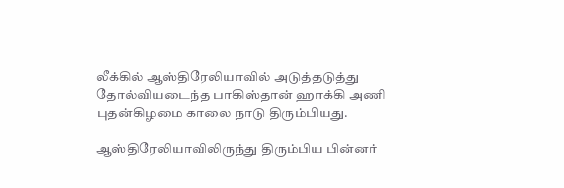லீக்கில் ஆஸ்திரேலியாவில் அடுத்தடுத்து தோல்வியடைந்த பாகிஸ்தான் ஹாக்கி அணி புதன்கிழமை காலை நாடு திரும்பியது.

ஆஸ்திரேலியாவிலிருந்து திரும்பிய பின்னர்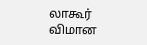லாகூர் விமான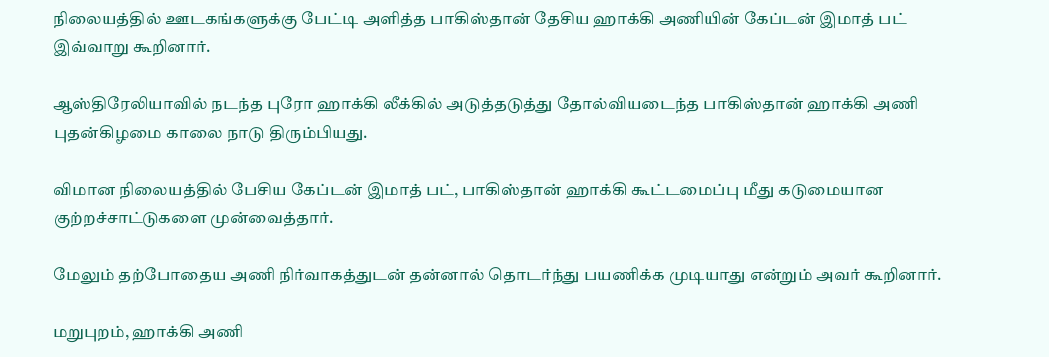நிலையத்தில் ஊடகங்களுக்கு பேட்டி அளித்த பாகிஸ்தான் தேசிய ஹாக்கி அணியின் கேப்டன் இமாத் பட் இவ்வாறு கூறினார்.

ஆஸ்திரேலியாவில் நடந்த புரோ ஹாக்கி லீக்கில் அடுத்தடுத்து தோல்வியடைந்த பாகிஸ்தான் ஹாக்கி அணி புதன்கிழமை காலை நாடு திரும்பியது.

விமான நிலையத்தில் பேசிய கேப்டன் இமாத் பட், பாகிஸ்தான் ஹாக்கி கூட்டமைப்பு மீது கடுமையான குற்றச்சாட்டுகளை முன்வைத்தார்.

மேலும் தற்போதைய அணி நிர்வாகத்துடன் தன்னால் தொடர்ந்து பயணிக்க முடியாது என்றும் அவர் கூறினார்.

மறுபுறம், ஹாக்கி அணி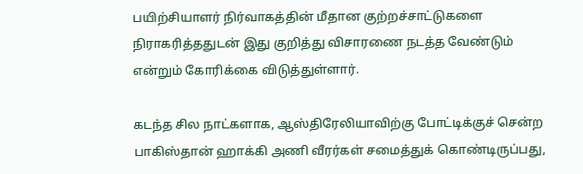பயிற்சியாளர் நிர்வாகத்தின் மீதான குற்றச்சாட்டுகளை நிராகரித்ததுடன் இது குறித்து விசாரணை நடத்த வேண்டும் என்றும் கோரிக்கை விடுத்துள்ளார்.

கடந்த சில நாட்களாக, ஆஸ்திரேலியாவிற்கு போட்டிக்குச் சென்ற பாகிஸ்தான் ஹாக்கி அணி வீரர்கள் சமைத்துக் கொண்டிருப்பது,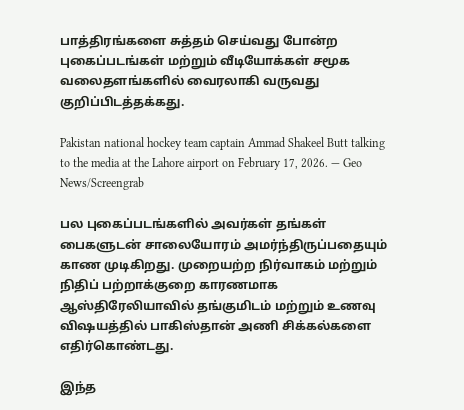பாத்திரங்களை சுத்தம் செய்வது போன்ற புகைப்படங்கள் மற்றும் வீடியோக்கள் சமூக வலைதளங்களில் வைரலாகி வருவது குறிப்பிடத்தக்கது.

Pakistan national hockey team captain Ammad Shakeel Butt talking to the media at the Lahore airport on February 17, 2026. — Geo News/Screengrab

பல புகைப்படங்களில் அவர்கள் தங்கள் பைகளுடன் சாலையோரம் அமர்ந்திருப்பதையும் காண முடிகிறது. முறையற்ற நிர்வாகம் மற்றும் நிதிப் பற்றாக்குறை காரணமாக ஆஸ்திரேலியாவில் தங்குமிடம் மற்றும் உணவு விஷயத்தில் பாகிஸ்தான் அணி சிக்கல்களை எதிர்கொண்டது.

இந்த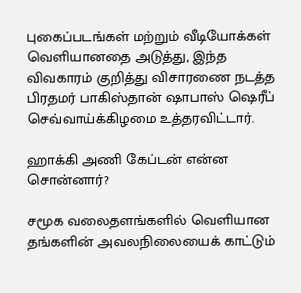புகைப்படங்கள் மற்றும் வீடியோக்கள் வெளியானதை அடுத்து, இந்த விவகாரம் குறித்து விசாரணை நடத்த பிரதமர் பாகிஸ்தான் ஷாபாஸ் ஷெரீப் செவ்வாய்க்கிழமை உத்தரவிட்டார்.

ஹாக்கி அணி கேப்டன் என்ன சொன்னார்?

சமூக வலைதளங்களில் வெளியான தங்களின் அவலநிலையைக் காட்டும்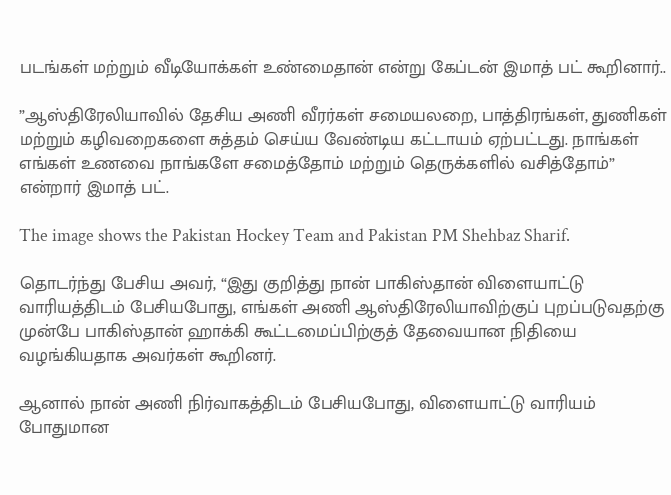படங்கள் மற்றும் வீடியோக்கள் உண்மைதான் என்று கேப்டன் இமாத் பட் கூறினார்..

”ஆஸ்திரேலியாவில் தேசிய அணி வீரர்கள் சமையலறை, பாத்திரங்கள், துணிகள் மற்றும் கழிவறைகளை சுத்தம் செய்ய வேண்டிய கட்டாயம் ஏற்பட்டது. நாங்கள் எங்கள் உணவை நாங்களே சமைத்தோம் மற்றும் தெருக்களில் வசித்தோம்” என்றார் இமாத் பட்.

The image shows the Pakistan Hockey Team and Pakistan PM Shehbaz Sharif.

தொடர்ந்து பேசிய அவர், “இது குறித்து நான் பாகிஸ்தான் விளையாட்டு வாரியத்திடம் பேசியபோது, எங்கள் அணி ஆஸ்திரேலியாவிற்குப் புறப்படுவதற்கு முன்பே பாகிஸ்தான் ஹாக்கி கூட்டமைப்பிற்குத் தேவையான நிதியை வழங்கியதாக அவர்கள் கூறினர்.

ஆனால் நான் அணி நிர்வாகத்திடம் பேசியபோது, விளையாட்டு வாரியம் போதுமான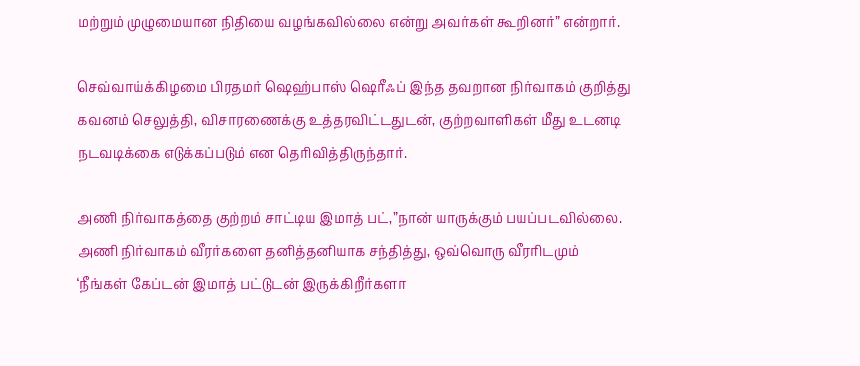மற்றும் முழுமையான நிதியை வழங்கவில்லை என்று அவர்கள் கூறினர்” என்றார்.

செவ்வாய்க்கிழமை பிரதமர் ஷெஹ்பாஸ் ஷெரீஃப் இந்த தவறான நிர்வாகம் குறித்து கவனம் செலுத்தி, விசாரணைக்கு உத்தரவிட்டதுடன், குற்றவாளிகள் மீது உடனடி நடவடிக்கை எடுக்கப்படும் என தெரிவித்திருந்தார்.

அணி நிர்வாகத்தை குற்றம் சாட்டிய இமாத் பட்,”நான் யாருக்கும் பயப்படவில்லை. அணி நிர்வாகம் வீரர்களை தனித்தனியாக சந்தித்து, ஒவ்வொரு வீரரிடமும் ‘நீங்கள் கேப்டன் இமாத் பட்டுடன் இருக்கிறீர்களா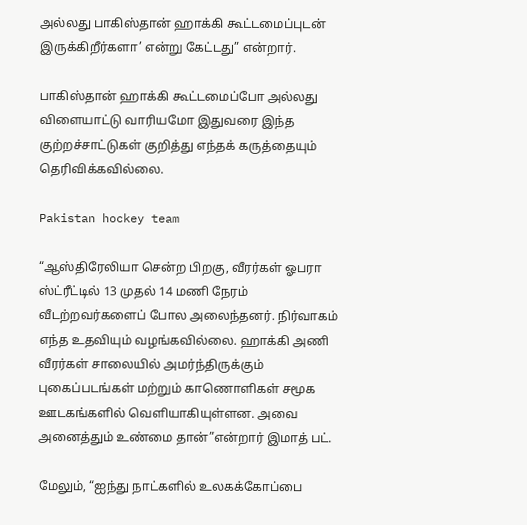அல்லது பாகிஸ்தான் ஹாக்கி கூட்டமைப்புடன் இருக்கிறீர்களா’ என்று கேட்டது” என்றார்.

பாகிஸ்தான் ஹாக்கி கூட்டமைப்போ அல்லது விளையாட்டு வாரியமோ இதுவரை இந்த குற்றச்சாட்டுகள் குறித்து எந்தக் கருத்தையும் தெரிவிக்கவில்லை.

Pakistan hockey team

“ஆஸ்திரேலியா சென்ற பிறகு, வீரர்கள் ஓபரா ஸ்ட்ரீட்டில் 13 முதல் 14 மணி நேரம் வீடற்றவர்களைப் போல அலைந்தனர். நிர்வாகம் எந்த உதவியும் வழங்கவில்லை. ஹாக்கி அணி வீரர்கள் சாலையில் அமர்ந்திருக்கும் புகைப்படங்கள் மற்றும் காணொளிகள் சமூக ஊடகங்களில் வெளியாகியுள்ளன. அவை அனைத்தும் உண்மை தான்”என்றார் இமாத் பட்.

மேலும், “ஐந்து நாட்களில் உலகக்கோப்பை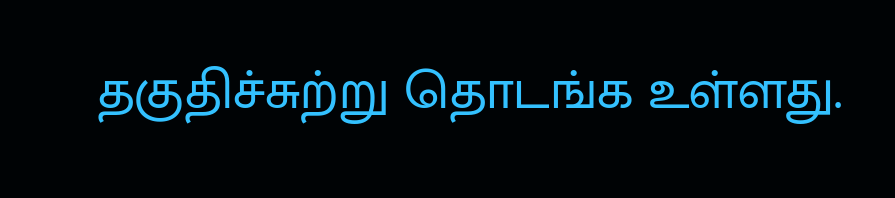தகுதிச்சுற்று தொடங்க உள்ளது.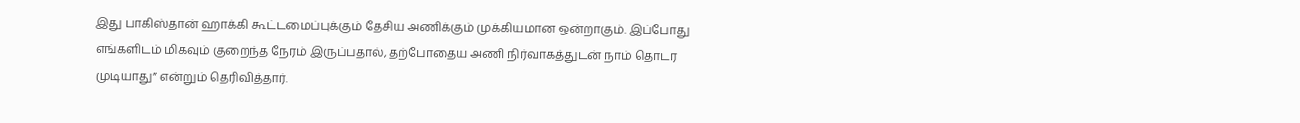இது பாகிஸ்தான் ஹாக்கி கூட்டமைப்புக்கும் தேசிய அணிக்கும் முக்கியமான ஒன்றாகும். இப்போது எங்களிடம் மிகவும் குறைந்த நேரம் இருப்பதால், தற்போதைய அணி நிர்வாகத்துடன் நாம் தொடர முடியாது” என்றும் தெரிவித்தார்.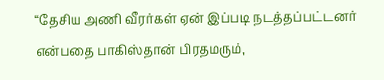“தேசிய அணி வீரர்கள் ஏன் இப்படி நடத்தப்பட்டனர் என்பதை பாகிஸ்தான் பிரதமரும்,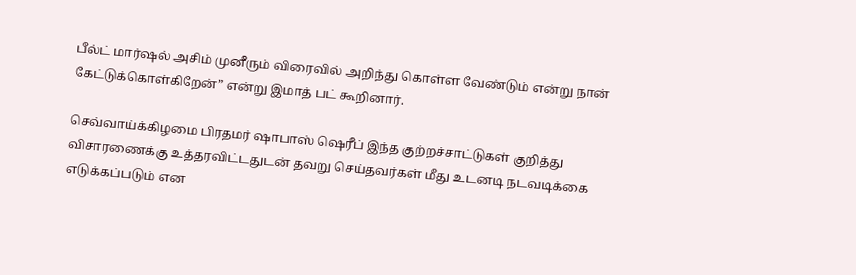பீல்ட் மார்ஷல் அசிம் முனீரும் விரைவில் அறிந்து கொள்ள வேண்டும் என்று நான் கேட்டுக்கொள்கிறேன்” என்று இமாத் பட் கூறினார்.

செவ்வாய்க்கிழமை பிரதமர் ஷாபாஸ் ஷெரீப் இந்த குற்றச்சாட்டுகள் குறித்து விசாரணைக்கு உத்தரவிட்டதுடன் தவறு செய்தவர்கள் மீது உடனடி நடவடிக்கை எடுக்கப்படும் என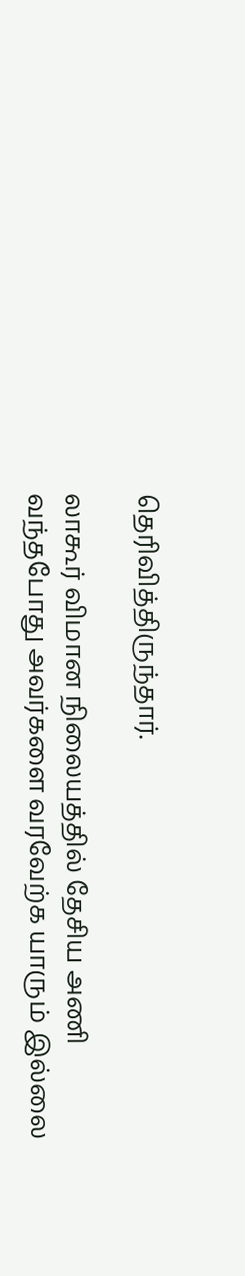தெரிவித்திருந்தார்.

லாகூர் விமான நிலையத்தில் தேசிய அணி வந்தபோது அவர்களை வரவேற்க யாரும் இல்லை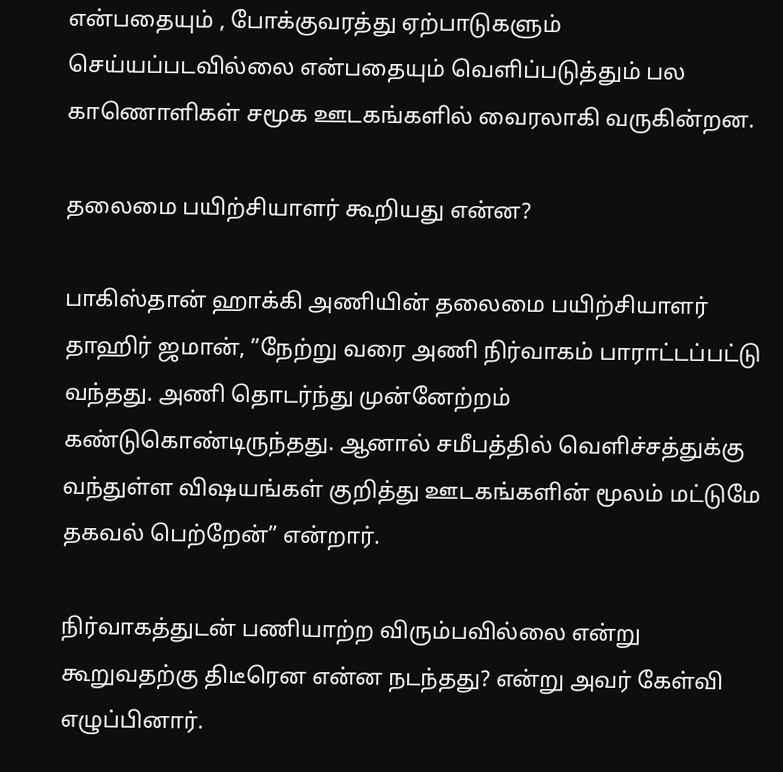என்பதையும் , போக்குவரத்து ஏற்பாடுகளும் செய்யப்படவில்லை என்பதையும் வெளிப்படுத்தும் பல காணொளிகள் சமூக ஊடகங்களில் வைரலாகி வருகின்றன.

தலைமை பயிற்சியாளர் கூறியது என்ன?

பாகிஸ்தான் ஹாக்கி அணியின் தலைமை பயிற்சியாளர் தாஹிர் ஜமான், ”நேற்று வரை அணி நிர்வாகம் பாராட்டப்பட்டு வந்தது. அணி தொடர்ந்து முன்னேற்றம் கண்டுகொண்டிருந்தது. ஆனால் சமீபத்தில் வெளிச்சத்துக்கு வந்துள்ள விஷயங்கள் குறித்து ஊடகங்களின் மூலம் மட்டுமே தகவல் பெற்றேன்” என்றார்.

நிர்வாகத்துடன் பணியாற்ற விரும்பவில்லை என்று கூறுவதற்கு திடீரென என்ன நடந்தது? என்று அவர் கேள்வி எழுப்பினார்.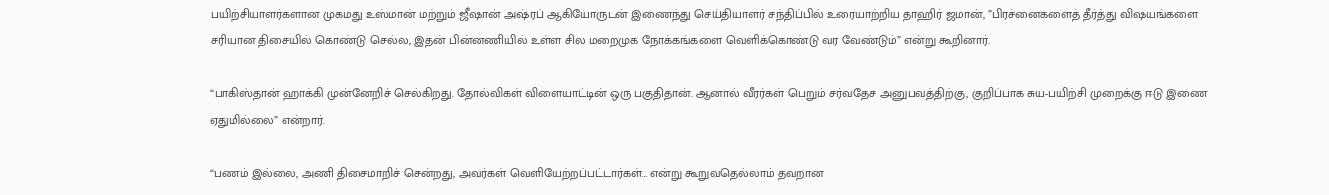பயிற்சியாளர்களான முகமது உஸ்மான் மற்றும் ஜீஷான் அஷ்ரப் ஆகியோருடன் இணைந்து செய்தியாளர் சந்திப்பில் உரையாற்றிய தாஹிர் ஜமான், ”பிரச்னைகளைத் தீர்த்து விஷயங்களை சரியான திசையில் கொண்டு செல்ல, இதன் பின்னணியில் உள்ள சில மறைமுக நோக்கங்களை வெளிக்கொண்டு வர வேண்டும்” என்று கூறினார்.

“பாகிஸ்தான் ஹாக்கி முன்னேறிச் செல்கிறது. தோல்விகள் விளையாட்டின் ஒரு பகுதிதான். ஆனால் வீரர்கள் பெறும் சர்வதேச அனுபவத்திற்கு, குறிப்பாக சுய-பயிற்சி முறைக்கு ஈடு இணை ஏதுமில்லை” என்றார்.

“பணம் இல்லை, அணி திசைமாறிச் சென்றது, அவர்கள் வெளியேற்றப்பட்டார்கள்… என்று கூறுவதெல்லாம் தவறான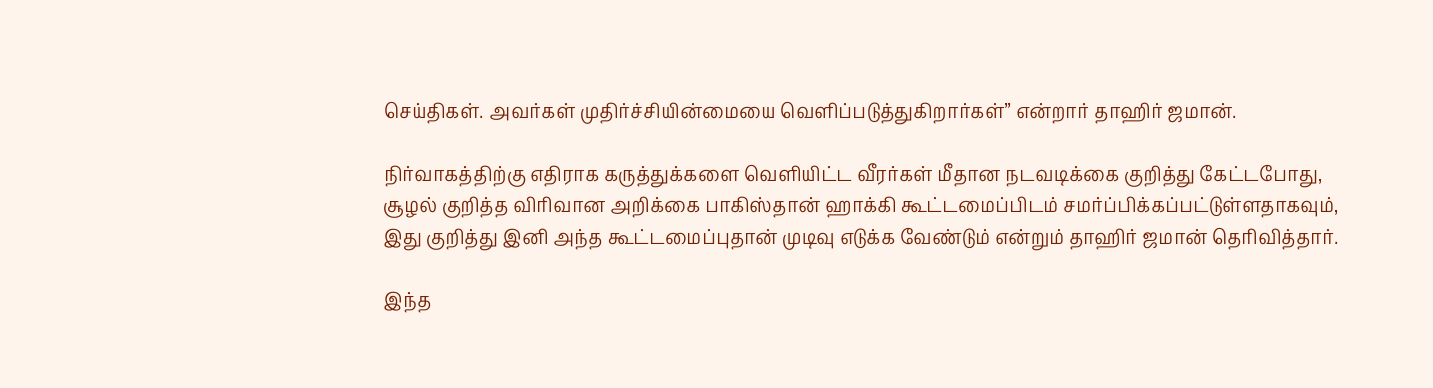செய்திகள். அவர்கள் முதிர்ச்சியின்மையை வெளிப்படுத்துகிறார்கள்” என்றார் தாஹிர் ஜமான்.

நிர்வாகத்திற்கு எதிராக கருத்துக்களை வெளியிட்ட வீரர்கள் மீதான நடவடிக்கை குறித்து கேட்டபோது, சூழல் குறித்த விரிவான அறிக்கை பாகிஸ்தான் ஹாக்கி கூட்டமைப்பிடம் சமர்ப்பிக்கப்பட்டுள்ளதாகவும், இது குறித்து இனி அந்த கூட்டமைப்புதான் முடிவு எடுக்க வேண்டும் என்றும் தாஹிர் ஜமான் தெரிவித்தார்.

இந்த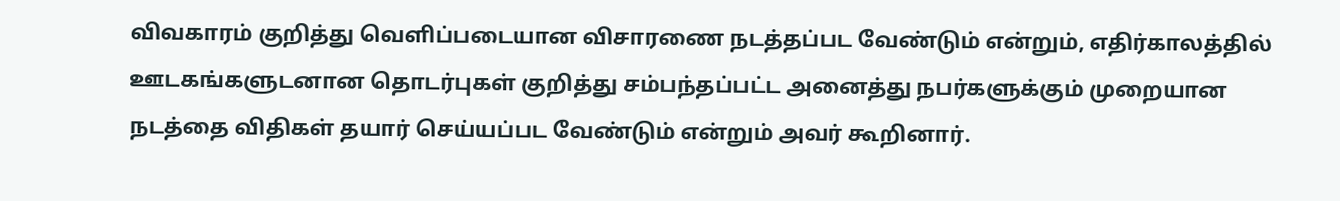விவகாரம் குறித்து வெளிப்படையான விசாரணை நடத்தப்பட வேண்டும் என்றும், எதிர்காலத்தில் ஊடகங்களுடனான தொடர்புகள் குறித்து சம்பந்தப்பட்ட அனைத்து நபர்களுக்கும் முறையான நடத்தை விதிகள் தயார் செய்யப்பட வேண்டும் என்றும் அவர் கூறினார்.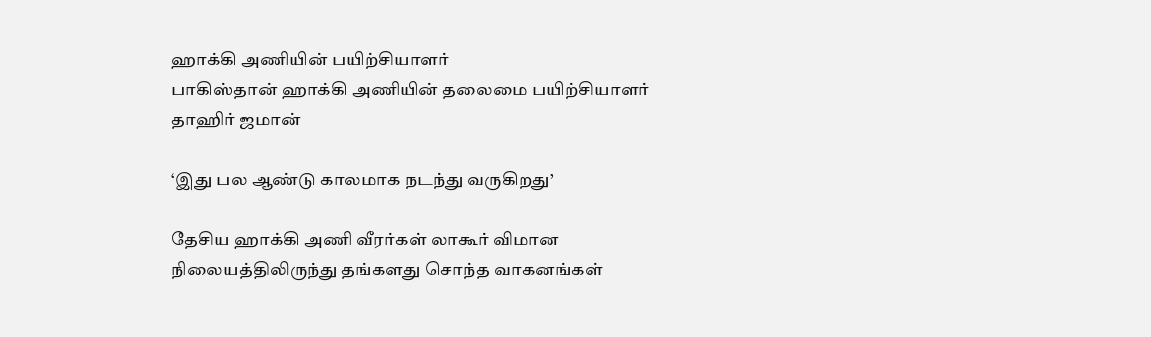ஹாக்கி அணியின் பயிற்சியாளர்
பாகிஸ்தான் ஹாக்கி அணியின் தலைமை பயிற்சியாளர் தாஹிர் ஜமான்

‘இது பல ஆண்டு காலமாக நடந்து வருகிறது’

தேசிய ஹாக்கி அணி வீரர்கள் லாகூர் விமான நிலையத்திலிருந்து தங்களது சொந்த வாகனங்கள்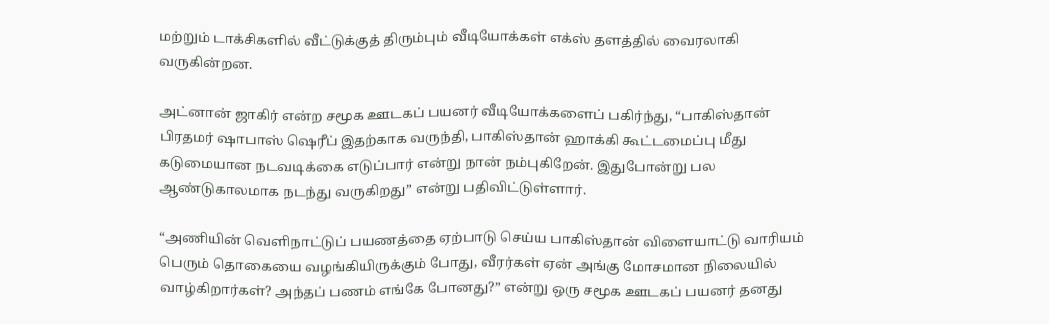மற்றும் டாக்சிகளில் வீட்டுக்குத் திரும்பும் வீடியோக்கள் எக்ஸ் தளத்தில் வைரலாகி வருகின்றன.

அட்னான் ஜாகிர் என்ற சமூக ஊடகப் பயனர் வீடியோக்களைப் பகிர்ந்து, “பாகிஸ்தான் பிரதமர் ஷாபாஸ் ஷெரீப் இதற்காக வருந்தி, பாகிஸ்தான் ஹாக்கி கூட்டமைப்பு மீது கடுமையான நடவடிக்கை எடுப்பார் என்று நான் நம்புகிறேன். இதுபோன்று பல ஆண்டுகாலமாக நடந்து வருகிறது” என்று பதிவிட்டுள்ளார்.

“அணியின் வெளிநாட்டுப் பயணத்தை ஏற்பாடு செய்ய பாகிஸ்தான் விளையாட்டு வாரியம் பெரும் தொகையை வழங்கியிருக்கும் போது, வீரர்கள் ஏன் அங்கு மோசமான நிலையில் வாழ்கிறார்கள்? அந்தப் பணம் எங்கே போனது?” என்று ஒரு சமூக ஊடகப் பயனர் தனது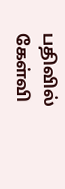பதிவில் கேள்வி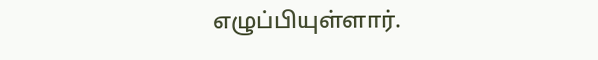எழுப்பியுள்ளார்.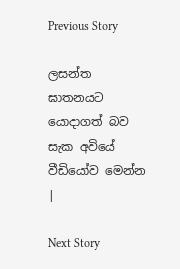Previous Story

ලසන්ත ඝාතනයට යොදාගත් බව සැක අවියේ වීඩියෝව මෙන්න |

Next Story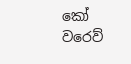කෝ වරෙව්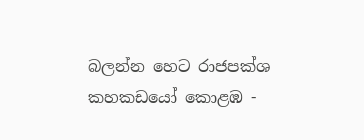බලන්න හෙට රාජපක්ශ කහකඩයෝ කොළඹ -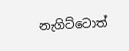නැගිට්ටොත්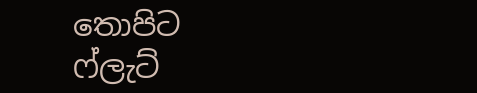තොපිට ෆ්ලැට්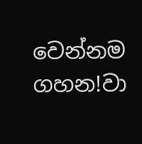වෙන්නම ගහන!වා